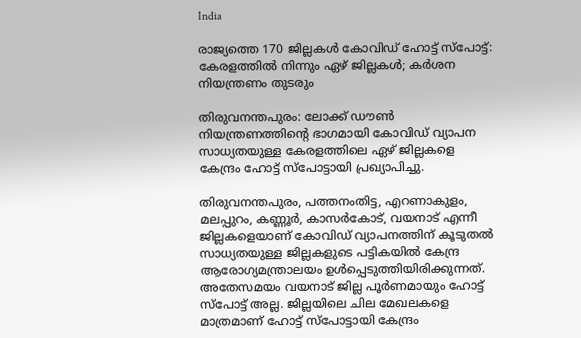India

രാജ്യത്തെ 170 ജില്ലകള്‍ കോവിഡ് ഹോട്ട് സ്‌പോട്ട്: കേരളത്തില്‍ നിന്നും ഏഴ് ജില്ലകള്‍; കര്‍ശന നിയന്ത്രണം തുടരും

തിരുവനന്തപുരം: ലോക്ക് ഡൗണ്‍ നിയന്ത്രണത്തിന്റെ ഭാഗമായി കോവിഡ് വ്യാപന സാധ്യതയുള്ള കേരളത്തിലെ ഏഴ് ജില്ലകളെ കേന്ദ്രം ഹോട്ട് സ്‌പോട്ടായി പ്രഖ്യാപിച്ചു.

തിരുവനന്തപുരം, പത്തനംതിട്ട, എറണാകുളം, മലപ്പുറം, കണ്ണൂര്‍, കാസര്‍കോട്, വയനാട് എന്നീ ജില്ലകളെയാണ് കോവിഡ് വ്യാപനത്തിന് കൂടുതല്‍ സാധ്യതയുള്ള ജില്ലകളുടെ പട്ടികയില്‍ കേന്ദ്ര ആരോഗ്യമന്ത്രാലയം ഉള്‍പ്പെടുത്തിയിരിക്കുന്നത്. അതേസമയം വയനാട് ജില്ല പൂര്‍ണമായും ഹോട്ട് സ്‌പോട്ട് അല്ല. ജില്ലയിലെ ചില മേഖലകളെ മാത്രമാണ് ഹോട്ട് സ്‌പോട്ടായി കേന്ദ്രം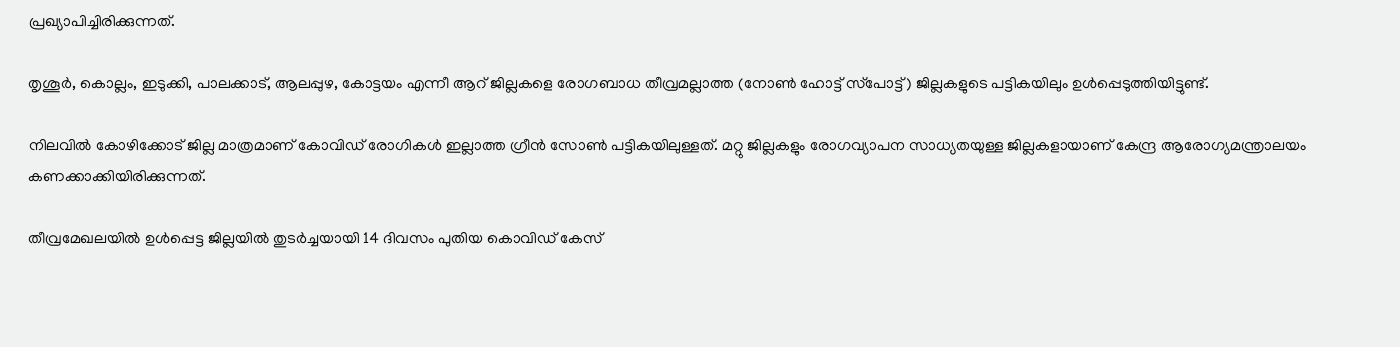പ്രഖ്യാപിച്ചിരിക്കുന്നത്.

തൃശൂര്‍, കൊല്ലം, ഇടുക്കി, പാലക്കാട്, ആലപ്പുഴ, കോട്ടയം എന്നീ ആറ് ജില്ലകളെ രോഗബാധ തീവ്രമല്ലാത്ത (നോണ്‍ ഹോട്ട് സ്‌പോട്ട്) ജില്ലകളുടെ പട്ടികയിലും ഉള്‍പ്പെടുത്തിയിട്ടുണ്ട്.

നിലവില്‍ കോഴിക്കോട് ജില്ല മാത്രമാണ് കോവിഡ് രോഗികള്‍ ഇല്ലാത്ത ഗ്രീന്‍ സോണ്‍ പട്ടികയിലുള്ളത്. മറ്റു ജില്ലകളും രോഗവ്യാപന സാധ്യതയുള്ള ജില്ലകളായാണ് കേന്ദ്ര ആരോഗ്യമന്ത്രാലയം കണക്കാക്കിയിരിക്കുന്നത്.

തീവ്രമേഖലയില്‍ ഉള്‍പ്പെട്ട ജില്ലയില്‍ തുടര്‍ച്ചയായി 14 ദിവസം പുതിയ കൊവിഡ് കേസ്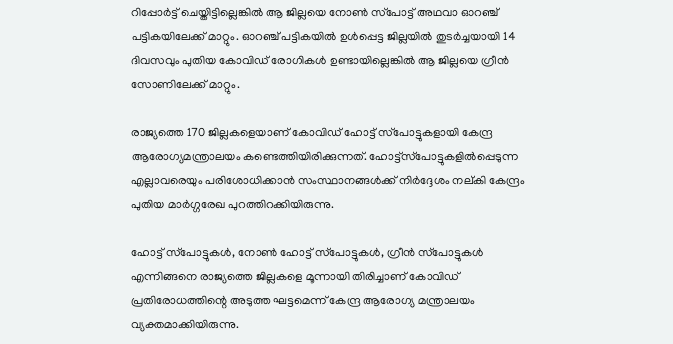റിപ്പോര്‍ട്ട് ചെയ്തിട്ടില്ലെങ്കില്‍ ആ ജില്ലയെ നോണ്‍ സ്‌പോട്ട് അഥവാ ഓറഞ്ച് പട്ടികയിലേക്ക് മാറ്റും. ഓറഞ്ച് പട്ടികയില്‍ ഉള്‍പ്പെട്ട ജില്ലയില്‍ തുടര്‍ച്ചയായി 14 ദിവസവും പുതിയ കോവിഡ് രോഗികള്‍ ഉണ്ടായില്ലെങ്കില്‍ ആ ജില്ലയെ ഗ്രീന്‍ സോണിലേക്ക് മാറ്റും.

രാജ്യത്തെ 170 ജില്ലകളെയാണ് കോവിഡ് ഹോട്ട് സ്‌പോട്ടുകളായി കേന്ദ്ര ആരോഗ്യമന്ത്രാലയം കണ്ടെത്തിയിരിക്കുന്നത്. ഹോട്ട്‌സ്‌പോട്ടുകളില്‍പ്പെടുന്ന എല്ലാവരെയും പരിശോധിക്കാന്‍ സംസ്ഥാനങ്ങള്‍ക്ക് നിര്‍ദ്ദേശം നല്കി കേന്ദ്രം പുതിയ മാര്‍ഗ്ഗരേഖ പുറത്തിറക്കിയിരുന്നു.

ഹോട്ട് സ്‌പോട്ടുകള്‍, നോണ്‍ ഹോട്ട് സ്‌പോട്ടുകള്‍, ഗ്രീന്‍ സ്‌പോട്ടുകള്‍ എന്നിങ്ങനെ രാജ്യത്തെ ജില്ലകളെ മൂന്നായി തിരിച്ചാണ് കോവിഡ് പ്രതിരോധത്തിന്റെ അടുത്ത ഘട്ടമെന്ന് കേന്ദ്ര ആരോഗ്യ മന്ത്രാലയം വ്യക്തമാക്കിയിരുന്നു.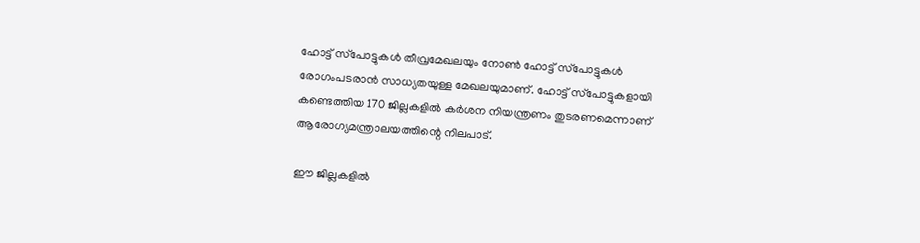ഹോട്ട് സ്‌പോട്ടുകള്‍ തീവ്രമേഖലയും നോണ്‍ ഹോട്ട് സ്‌പോട്ടുകള്‍ രോഗംപടരാന്‍ സാധ്യതയുള്ള മേഖലയുമാണ്. ഹോട്ട് സ്‌പോട്ടുകളായി കണ്ടെത്തിയ 170 ജില്ലകളില്‍ കര്‍ശന നിയന്ത്രണം തുടരണമെന്നാണ് ആരോഗ്യമന്ത്രാലയത്തിന്റെ നിലപാട്.

ഈ ജില്ലകളില്‍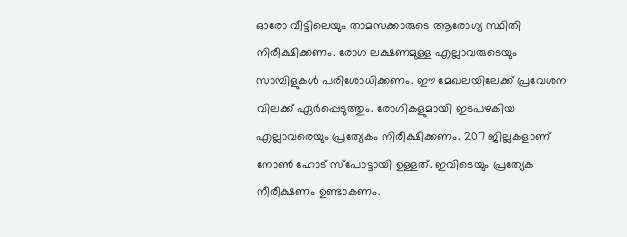ഓരോ വീട്ടിലെയും താമസക്കാരുടെ ആരോഗ്യ സ്ഥിതി നിരീക്ഷിക്കണം. രോഗ ലക്ഷണമുള്ള എല്ലാവരുടെയും സാമ്പിളുകള്‍ പരിശോധിക്കണം. ഈ മേഖലയിലേക്ക് പ്രവേശന വിലക്ക് ഏര്‍പ്പെടുത്തും. രോഗികളുമായി ഇടപഴകിയ എല്ലാവരെയും പ്രത്യേകം നിരീക്ഷിക്കണം. 207 ജില്ലകളാണ് നോണ്‍ ഹോട് സ്‌പോട്ടായി ഉള്ളത്. ഇവിടെയും പ്രത്യേക നീരീക്ഷണം ഉണ്ടാകണം.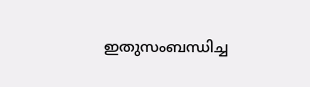ഇതുസംബന്ധിച്ച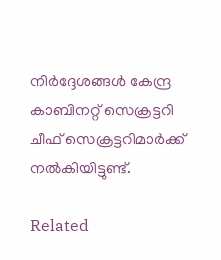നിര്‍ദ്ദേശങ്ങള്‍ കേന്ദ്ര കാബിനറ്റ് സെക്രട്ടറി ചീഫ് സെക്രട്ടറിമാര്‍ക്ക് നല്‍കിയിട്ടുണ്ട്.

Related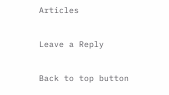Articles

Leave a Reply

Back to top button